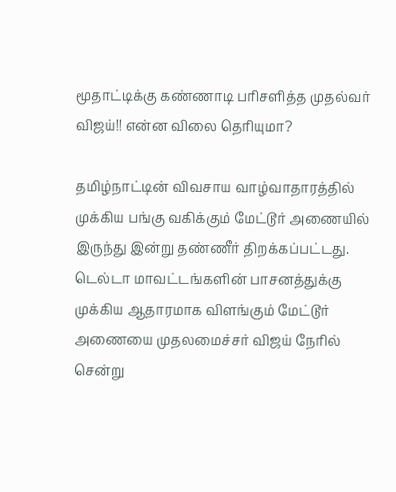மூதாட்டிக்கு கண்ணாடி பரிசளித்த முதல்வர் விஜய்!! என்ன விலை தெரியுமா?

தமிழ்நாட்டின் விவசாய வாழ்வாதாரத்தில் முக்கிய பங்கு வகிக்கும் மேட்டூர் அணையில் இருந்து இன்று தண்ணீர் திறக்கப்பட்டது. டெல்டா மாவட்டங்களின் பாசனத்துக்கு முக்கிய ஆதாரமாக விளங்கும் மேட்டூர் அணையை முதலமைச்சர் விஜய் நேரில் சென்று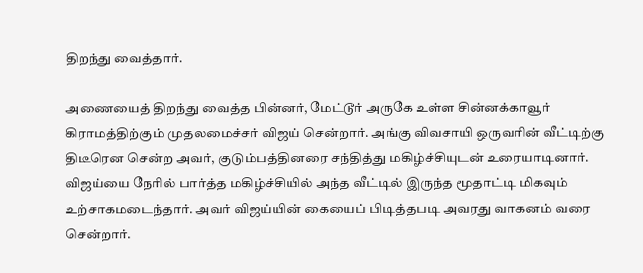திறந்து வைத்தார்.

அணையைத் திறந்து வைத்த பின்னர், மேட்டூர் அருகே உள்ள சின்னக்காவூர் கிராமத்திற்கும் முதலமைச்சர் விஜய் சென்றார். அங்கு விவசாயி ஒருவரின் வீட்டிற்கு திடீரென சென்ற அவர், குடும்பத்தினரை சந்தித்து மகிழ்ச்சியுடன் உரையாடினார். விஜய்யை நேரில் பார்த்த மகிழ்ச்சியில் அந்த வீட்டில் இருந்த மூதாட்டி மிகவும் உற்சாகமடைந்தார். அவர் விஜய்யின் கையைப் பிடித்தபடி அவரது வாகனம் வரை சென்றார்.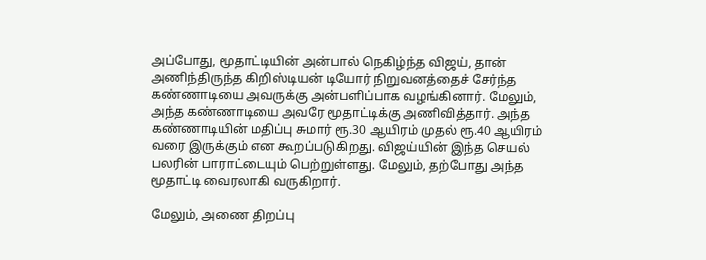அப்போது, மூதாட்டியின் அன்பால் நெகிழ்ந்த விஜய், தான் அணிந்திருந்த கிறிஸ்டியன் டியோர் நிறுவனத்தைச் சேர்ந்த கண்ணாடியை அவருக்கு அன்பளிப்பாக வழங்கினார். மேலும், அந்த கண்ணாடியை அவரே மூதாட்டிக்கு அணிவித்தார். அந்த கண்ணாடியின் மதிப்பு சுமார் ரூ.30 ஆயிரம் முதல் ரூ.40 ஆயிரம் வரை இருக்கும் என கூறப்படுகிறது. விஜய்யின் இந்த செயல் பலரின் பாராட்டையும் பெற்றுள்ளது. மேலும், தற்போது அந்த மூதாட்டி வைரலாகி வருகிறார்.

மேலும், அணை திறப்பு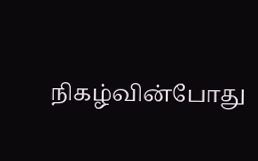நிகழ்வின்போது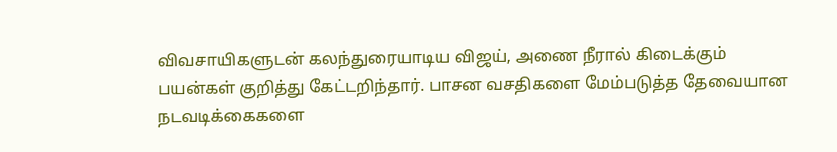விவசாயிகளுடன் கலந்துரையாடிய விஜய், அணை நீரால் கிடைக்கும் பயன்கள் குறித்து கேட்டறிந்தார். பாசன வசதிகளை மேம்படுத்த தேவையான நடவடிக்கைகளை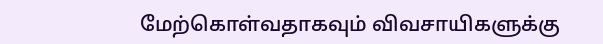மேற்கொள்வதாகவும் விவசாயிகளுக்கு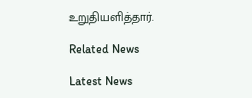உறுதியளித்தார்.

Related News

Latest News